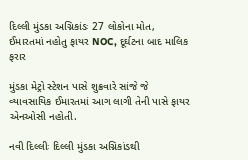દિલ્લી મુંડકા અગ્નિકાંડઃ 27 લોકોના મોત, ઈમારતમાં નહોતુ ફાયર NOC, દૂર્ઘટના બાદ માલિક ફરાર

મુંડકા મેટ્રો સ્ટેશન પાસે શુક્રવારે સાંજે જે વ્યાવસાયિક ઈમારતમાં આગ લાગી તેની પાસે ફાયર એનઓસી નહોતી.

નવી દિલ્લીઃ દિલ્લી મુંડકા અગ્નિકાંડથી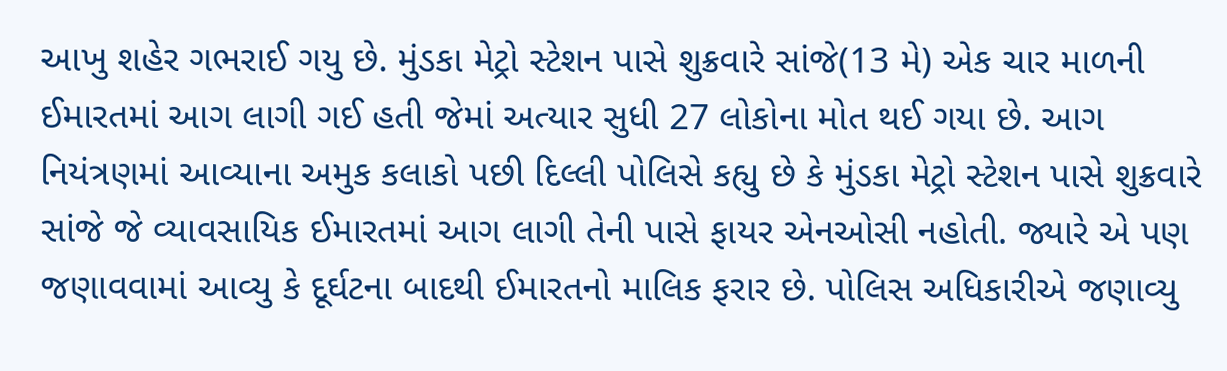આખુ શહેર ગભરાઈ ગયુ છે. મુંડકા મેટ્રો સ્ટેશન પાસે શુક્રવારે સાંજે(13 મે) એક ચાર માળની ઈમારતમાં આગ લાગી ગઈ હતી જેમાં અત્યાર સુધી 27 લોકોના મોત થઈ ગયા છે. આગ નિયંત્રણમાં આવ્યાના અમુક કલાકો પછી દિલ્લી પોલિસે કહ્યુ છે કે મુંડકા મેટ્રો સ્ટેશન પાસે શુક્રવારે સાંજે જે વ્યાવસાયિક ઈમારતમાં આગ લાગી તેની પાસે ફાયર એનઓસી નહોતી. જ્યારે એ પણ જણાવવામાં આવ્યુ કે દૂર્ઘટના બાદથી ઈમારતનો માલિક ફરાર છે. પોલિસ અધિકારીએ જણાવ્યુ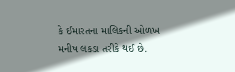કે ઈમારતના માલિકની ઓળખ મનીષ લકડા તરીકે થઈ છે.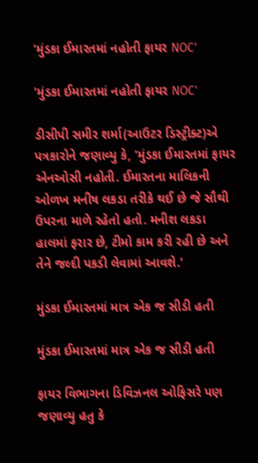'મુંડકા ઈમારતમાં નહોતી ફાયર NOC'

'મુંડકા ઈમારતમાં નહોતી ફાયર NOC'

ડીસીપી સમીર શર્મા(આઉટર ડિસ્ટ્રીક્ટ)એ પત્રકારોને જણાવ્યુ કે, 'મુંડકા ઈમારતમાં ફાયર એનઓસી નહોતી. ઈમારતના માલિકની ઓળખ મનીષ લકડા તરીકે થઈ છે જે સૌથી ઉપરના માળે રહેતો હતો. મનીશ લકડા હાલમાં ફરાર છે, ટીમો કામ કરી રહી છે અને તેને જલ્દી પકડી લેવામાં આવશે.'

મુંડકા ઈમારતમાં માત્ર એક જ સીડી હતી

મુંડકા ઈમારતમાં માત્ર એક જ સીડી હતી

ફાયર વિભાગના ડિવિઝનલ ઓફિસરે પણ જણાવ્યુ હતુ કે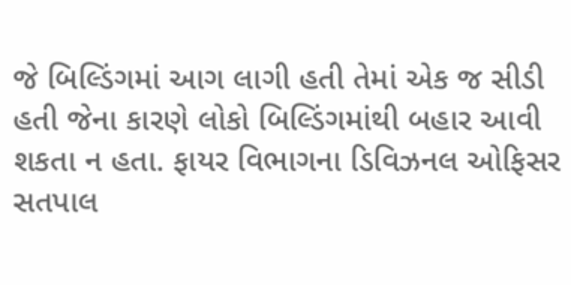જે બિલ્ડિંગમાં આગ લાગી હતી તેમાં એક જ સીડી હતી જેના કારણે લોકો બિલ્ડિંગમાંથી બહાર આવી શકતા ન હતા. ફાયર વિભાગના ડિવિઝનલ ઓફિસર સતપાલ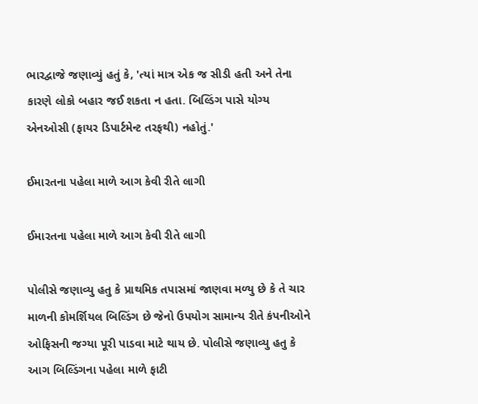ભારદ્વાજે જણાવ્યું હતું કે, 'ત્યાં માત્ર એક જ સીડી હતી અને તેના કારણે લોકો બહાર જઈ શકતા ન હતા. બિલ્ડિંગ પાસે યોગ્ય એનઓસી (ફાયર ડિપાર્ટમેન્ટ તરફથી) નહોતું.'

ઈમારતના પહેલા માળે આગ કેવી રીતે લાગી

ઈમારતના પહેલા માળે આગ કેવી રીતે લાગી

પોલીસે જણાવ્યુ હતુ કે પ્રાથમિક તપાસમાં જાણવા મળ્યુ છે કે તે ચાર માળની કોમર્શિયલ બિલ્ડિંગ છે જેનો ઉપયોગ સામાન્ય રીતે કંપનીઓને ઓફિસની જગ્યા પૂરી પાડવા માટે થાય છે. પોલીસે જણાવ્યુ હતુ કે આગ બિલ્ડિંગના પહેલા માળે ફાટી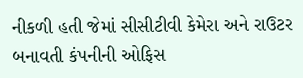નીકળી હતી જેમાં સીસીટીવી કેમેરા અને રાઉટર બનાવતી કંપનીની ઓફિસ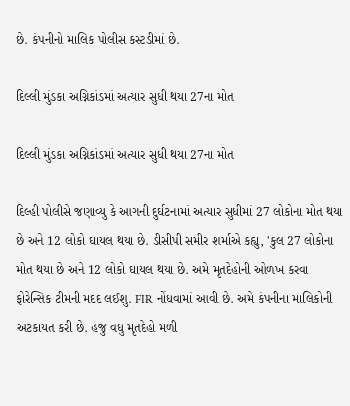છે. કંપનીનો માલિક પોલીસ કસ્ટડીમાં છે.

દિલ્લી મુંડકા અગ્નિકાંડમાં અત્યાર સુધી થયા 27ના મોત

દિલ્લી મુંડકા અગ્નિકાંડમાં અત્યાર સુધી થયા 27ના મોત

દિલ્હી પોલીસે જણાવ્યુ કે આગની દુર્ઘટનામાં અત્યાર સુધીમાં 27 લોકોના મોત થયા છે અને 12 લોકો ઘાયલ થયા છે. ડીસીપી સમીર શર્માએ કહ્યુ, 'કુલ 27 લોકોના મોત થયા છે અને 12 લોકો ઘાયલ થયા છે. અમે મૃતદેહોની ઓળખ કરવા ફોરેન્સિક ટીમની મદદ લઈશુ. FIR નોંધવામાં આવી છે. અમે કંપનીના માલિકોની અટકાયત કરી છે. હજુ વધુ મૃતદેહો મળી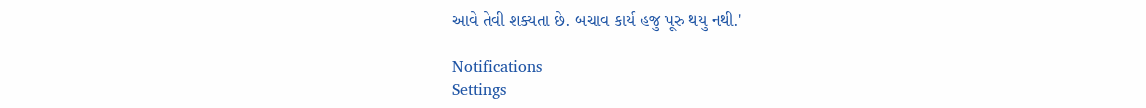આવે તેવી શક્યતા છે. બચાવ કાર્ય હજુ પૂરુ થયુ નથી.'

Notifications
Settings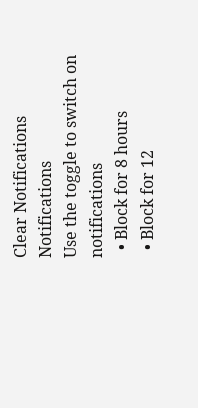Clear Notifications
Notifications
Use the toggle to switch on notifications
  • Block for 8 hours
  • Block for 12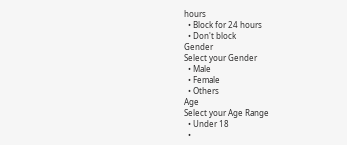hours
  • Block for 24 hours
  • Don't block
Gender
Select your Gender
  • Male
  • Female
  • Others
Age
Select your Age Range
  • Under 18
  •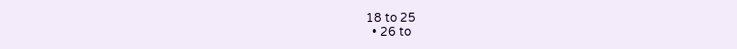18 to 25
  • 26 to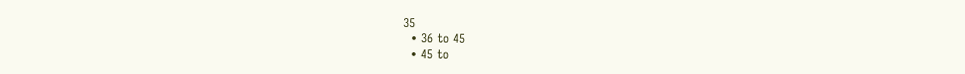35
  • 36 to 45
  • 45 to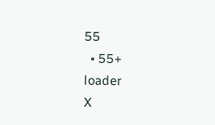55
  • 55+
loader
X